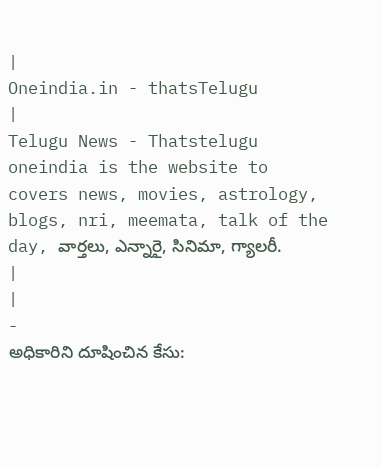|
Oneindia.in - thatsTelugu
|
Telugu News - Thatstelugu oneindia is the website to covers news, movies, astrology, blogs, nri, meemata, talk of the day, వార్తలు, ఎన్నారై, సినిమా, గ్యాలరీ.
|
|
-
అధికారిని దూషించిన కేసు: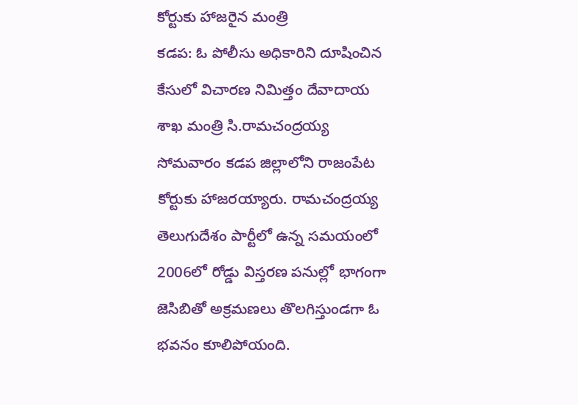కోర్టుకు హాజరైన మంత్రి
కడప: ఓ పోలీసు అధికారిని దూషించిన కేసులో విచారణ నిమిత్తం దేవాదాయ శాఖ మంత్రి సి.రామచంద్రయ్య సోమవారం కడప జిల్లాలోని రాజంపేట కోర్టుకు హాజరయ్యారు. రామచంద్రయ్య తెలుగుదేశం పార్టీలో ఉన్న సమయంలో 2006లో రోడ్డు విస్తరణ పనుల్లో భాగంగా జెసిబితో అక్రమణలు తొలగిస్తుండగా ఓ భవనం కూలిపోయంది.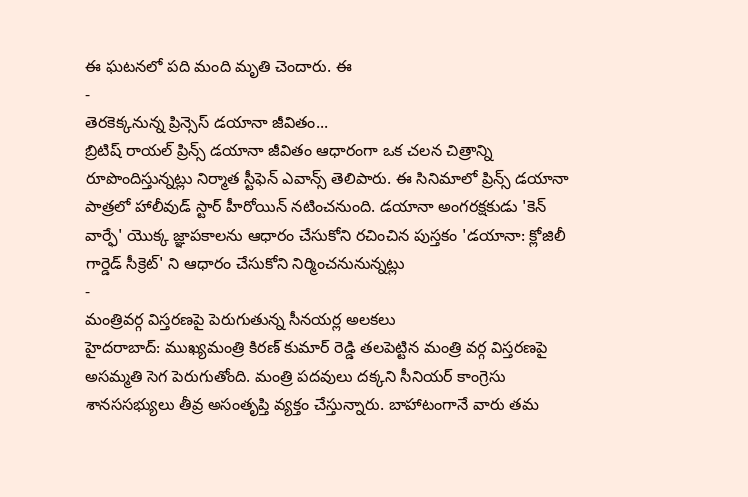ఈ ఘటనలో పది మంది మృతి చెందారు. ఈ
-
తెరకెక్కనున్న ప్రిన్సెస్ డయానా జీవితం...
బ్రిటిష్ రాయల్ ప్రిన్స్ డయానా జీవితం ఆధారంగా ఒక చలన చిత్రాన్ని రూపొందిస్తున్నట్లు నిర్మాత స్టీఫెన్ ఎవాన్స్ తెలిపారు. ఈ సినిమాలో ప్రిన్స్ డయానా పాత్రలో హాలీవుడ్ స్టార్ హీరోయిన్ నటించనుంది. డయానా అంగరక్షకుడు 'కెన్ వార్ఫే' యొక్క జ్ఞాపకాలను ఆధారం చేసుకోని రచించిన పుస్తకం 'డయానా: క్లోజిలీ గార్డెడ్ సీక్రెట్' ని ఆధారం చేసుకోని నిర్మించనునున్నట్లు
-
మంత్రివర్గ విస్తరణపై పెరుగుతున్న సీనయర్ల అలకలు
హైదరాబాద్: ముఖ్యమంత్రి కిరణ్ కుమార్ రెడ్డి తలపెట్టిన మంత్రి వర్గ విస్తరణపై అసమ్మతి సెగ పెరుగుతోంది. మంత్రి పదవులు దక్కని సీనియర్ కాంగ్రెసు శానససభ్యులు తీవ్ర అసంతృప్తి వ్యక్తం చేస్తున్నారు. బాహాటంగానే వారు తమ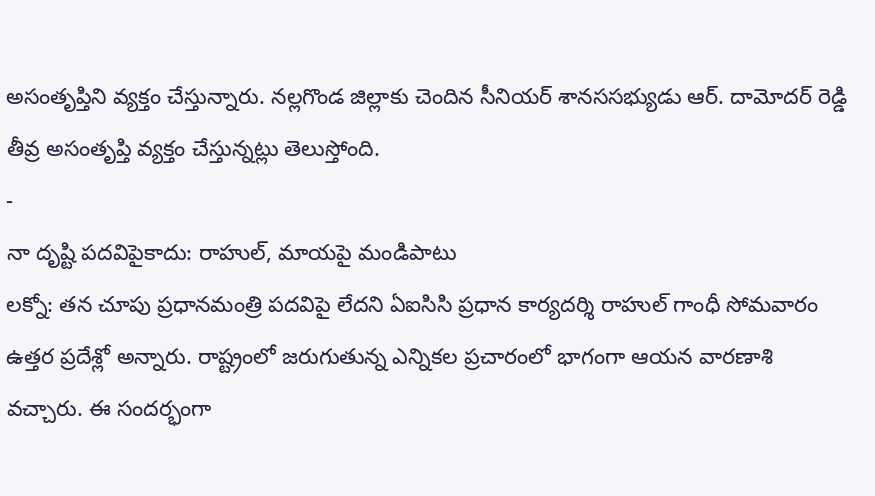అసంతృప్తిని వ్యక్తం చేస్తున్నారు. నల్లగొండ జిల్లాకు చెందిన సీనియర్ శానససభ్యుడు ఆర్. దామోదర్ రెడ్డి తీవ్ర అసంతృప్తి వ్యక్తం చేస్తున్నట్లు తెలుస్తోంది.
-
నా దృష్టి పదవిపైకాదు: రాహుల్, మాయపై మండిపాటు
లక్నో: తన చూపు ప్రధానమంత్రి పదవిపై లేదని ఏఐసిసి ప్రధాన కార్యదర్శి రాహుల్ గాంధీ సోమవారం ఉత్తర ప్రదేశ్లో అన్నారు. రాష్ట్రంలో జరుగుతున్న ఎన్నికల ప్రచారంలో భాగంగా ఆయన వారణాశి వచ్చారు. ఈ సందర్భంగా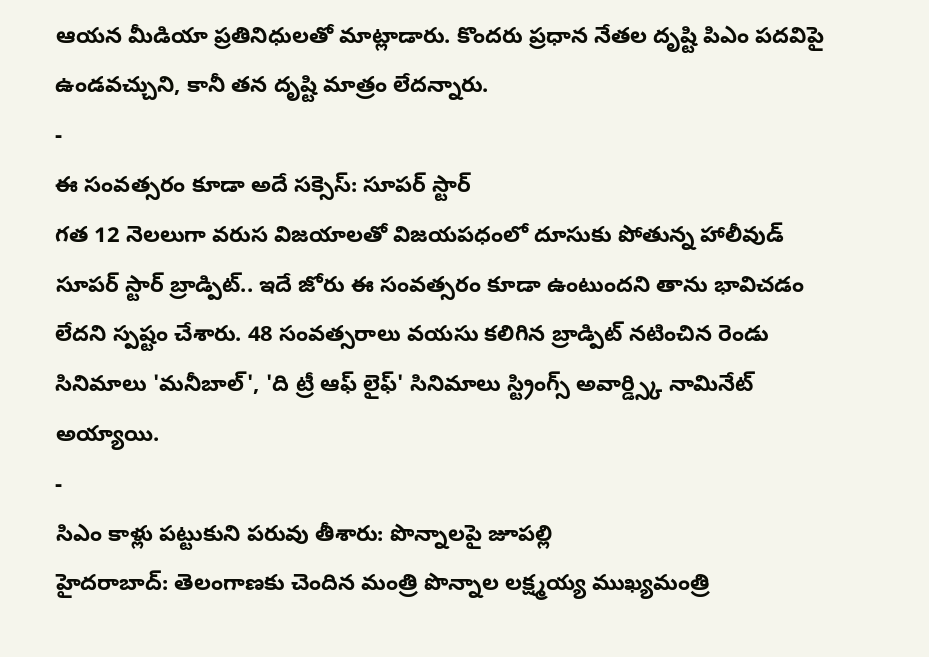ఆయన మీడియా ప్రతినిధులతో మాట్లాడారు. కొందరు ప్రధాన నేతల దృష్టి పిఎం పదవిపై ఉండవచ్చుని, కానీ తన దృష్టి మాత్రం లేదన్నారు.
-
ఈ సంవత్సరం కూడా అదే సక్సెస్: సూపర్ స్టార్
గత 12 నెలలుగా వరుస విజయాలతో విజయపధంలో దూసుకు పోతున్న హాలీవుడ్ సూపర్ స్టార్ బ్రాడ్పిట్.. ఇదే జోరు ఈ సంవత్సరం కూడా ఉంటుందని తాను భావిచడం లేదని స్పష్టం చేశారు. 48 సంవత్సరాలు వయసు కలిగిన బ్రాడ్పిట్ నటించిన రెండు సినిమాలు 'మనీబాల్', 'ది ట్రీ ఆఫ్ లైఫ్' సినిమాలు స్ట్రింగ్స్ అవార్డ్స్కి నామినేట్ అయ్యాయి.
-
సిఎం కాళ్లు పట్టుకుని పరువు తీశారు: పొన్నాలపై జూపల్లి
హైదరాబాద్: తెలంగాణకు చెందిన మంత్రి పొన్నాల లక్ష్మయ్య ముఖ్యమంత్రి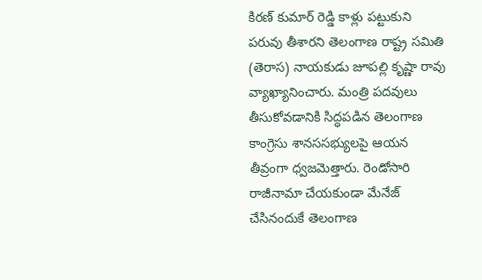కిరణ్ కుమార్ రెడ్డి కాళ్లు పట్టుకుని పరువు తీశారని తెలంగాణ రాష్ట్ర సమితి (తెరాస) నాయకుడు జూపల్లి కృష్ణా రావు వ్యాఖ్యానించారు. మంత్రి పదవులు తీసుకోవడానికి సిద్ధపడిన తెలంగాణ కాంగ్రెసు శానససభ్యులపై ఆయన తీవ్రంగా ధ్వజమెత్తారు. రెండోసారి రాజీనామా చేయకుండా మేనేజ్ చేసినందుకే తెలంగాణ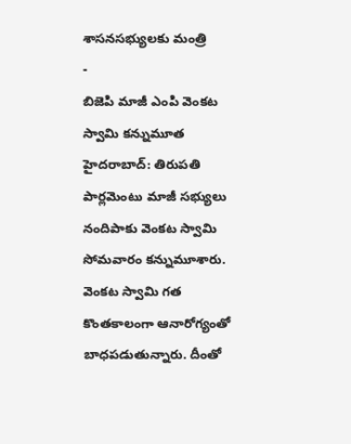శాసనసభ్యులకు మంత్రి
-
బిజెపి మాజీ ఎంపి వెంకట స్వామి కన్నుమూత
హైదరాబాద్: తిరుపతి పార్లమెంటు మాజీ సభ్యులు నందిపాకు వెంకట స్వామి సోమవారం కన్నుమూశారు. వెంకట స్వామి గత కొంతకాలంగా ఆనారోగ్యంతో బాధపడుతున్నారు. దీంతో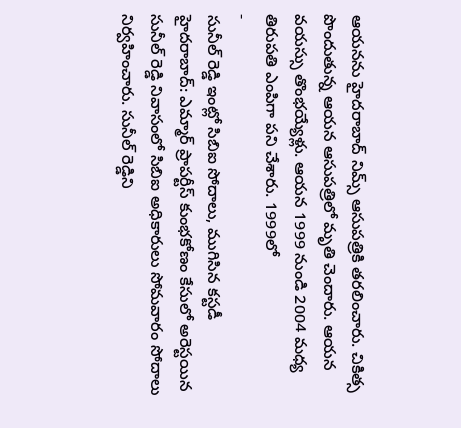ఆయనను హైదరాబాద్ నిమ్స్ ఆసుపత్రికి తరలించారు. చికిత్స పొందుతున్న ఆయన ఆసుపత్రిలో మృతి చెందారు. ఆయన వయస్సు తొంభయ్యేళ్లు. ఆయన 1999 నుండి 2004 మధ్య తిరుపతి ఎంపిగా పని చేశారు. 1999లో
-
సునీల్ రెడ్డి ఇంట్లో సిబిఐ సోదాలు, ముగిసిన కస్టడీ
హైదరాబాద్: ఎమ్మార్ ప్రాపర్టీస్ కుంభకోణం కేసులో అరెస్టయిన సునీల్ రెడ్డి నివాసంలో సిబిఐ అధికారులు సోమవారం సోదాలు నిర్వహించారు. సునీల్ రెడ్డిని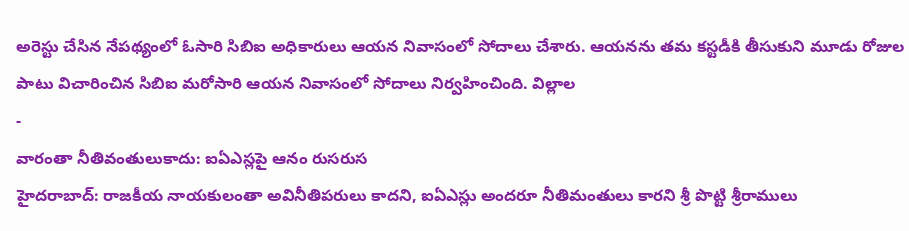అరెస్టు చేసిన నేపథ్యంలో ఓసారి సిబిఐ అధికారులు ఆయన నివాసంలో సోదాలు చేశారు. ఆయనను తమ కస్టడీకి తీసుకుని మూడు రోజుల పాటు విచారించిన సిబిఐ మరోసారి ఆయన నివాసంలో సోదాలు నిర్వహించింది. విల్లాల
-
వారంతా నీతివంతులుకాదు: ఐఏఎస్లపై ఆనం రుసరుస
హైదరాబాద్: రాజకీయ నాయకులంతా అవినీతిపరులు కాదని, ఐఏఎస్లు అందరూ నీతిమంతులు కారని శ్రీ పొట్టి శ్రీరాములు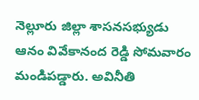నెల్లూరు జిల్లా శాసనసభ్యుడు ఆనం వివేకానంద రెడ్డి సోమవారం మండిపడ్డారు. అవినీతి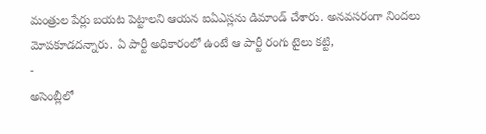మంత్రుల పేర్లు బయట పెట్టాలని ఆయన ఐఏఎస్లను డిమాండ్ చేశారు. అనవసరంగా నిందలు మోపకూడదన్నారు. ఏ పార్టీ అధికారంలో ఉంటే ఆ పార్టీ రంగు టైలు కట్టి,
-
అసెంబ్లీలో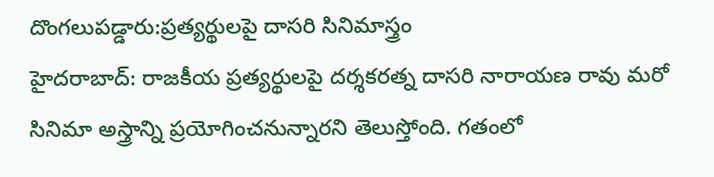దొంగలుపడ్డారు:ప్రత్యర్థులపై దాసరి సినిమాస్త్రం
హైదరాబాద్: రాజకీయ ప్రత్యర్థులపై దర్శకరత్న దాసరి నారాయణ రావు మరో సినిమా అస్త్రాన్ని ప్రయోగించనున్నారని తెలుస్తోంది. గతంలో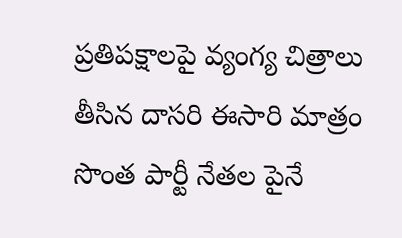ప్రతిపక్షాలపై వ్యంగ్య చిత్రాలు తీసిన దాసరి ఈసారి మాత్రం సొంత పార్టీ నేతల పైనే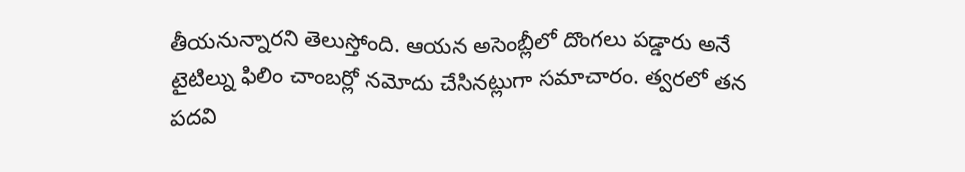తీయనున్నారని తెలుస్తోంది. ఆయన అసెంబ్లీలో దొంగలు పడ్డారు అనే టైటిల్ను ఫిలిం చాంబర్లో నమోదు చేసినట్లుగా సమాచారం. త్వరలో తన పదవి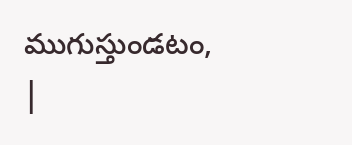ముగుస్తుండటం,
|